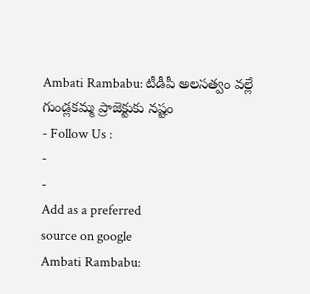Ambati Rambabu: టీడీపీ అలసత్వం వల్లే గుండ్లకమ్మ ప్రాజెక్టుకు నష్టం
- Follow Us :
-
-
Add as a preferred
source on google
Ambati Rambabu: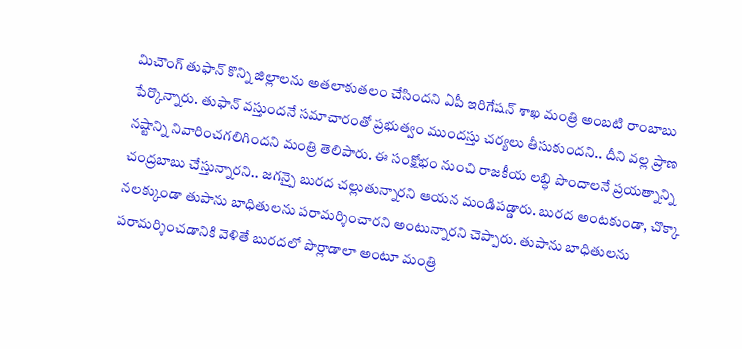మిచౌంగ్ తుఫాన్ కొన్ని జిల్లాలను అతలాకుతలం చేసిందని ఏపీ ఇరిగేషన్ శాఖ మంత్రి అంబటి రాంబాబు పేర్కొన్నారు. తుఫాన్ వస్తుందనే సమాచారంతో ప్రభుత్వం ముందస్తు చర్యలు తీసుకుందని.. దీని వల్ల ప్రాణ నష్టాన్ని నివారించగలిగిందని మంత్రి తెలిపారు. ఈ సంక్షోభం నుంచి రాజకీయ లబ్ధి పొందాలనే ప్రయత్నాన్ని చంద్రబాబు చేస్తున్నారని.. జగన్పై బురద చల్లుతున్నారని ఆయన మండిపడ్డారు. బురద అంటకుండా, చొక్కా నలక్కుండా తుపాను బాధితులను పరామర్శించారని అంటున్నారని చెప్పారు. తుపాను బాధితులను పరామర్శించడానికి వెళితే బురదలో పొర్లాడాలా అంటూ మంత్రి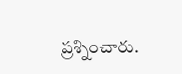ప్రశ్నించారు.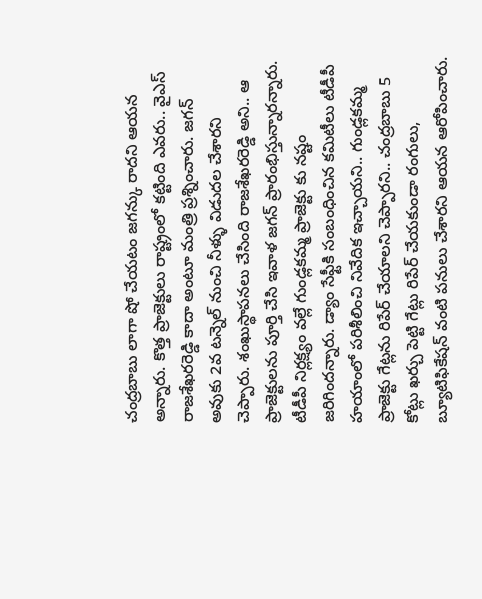చంద్రబాబు లాగా షో చేయటం జగన్కు రాదని ఆయన అన్నారు. కొత్త ప్రాజెక్టులు రాష్ట్రంలో కట్టింది ఎవరు.. వైఎస్ రాజశేఖరరెడ్డి కాదా అంటూ మంత్రి ప్రశ్నించారు. జగన్ అవుకు 2వ టన్నెల్ నుంచి నీళ్ళు విడుదల చేశారని చెప్పారు. శంఖుస్థాపనలు చేసింది రాజశేఖరరెడ్డి అని.. ఆ ప్రాజెక్టులను పూర్తి చేసి ఇవాళ జగన్ ప్రారంభిస్తున్నారన్నారు. టీడీపీ నిర్లక్ష్యం వల్లే గుండ్లకమ్మ ప్రాజెక్టు కు నష్టం జరిగిందన్నారు. డ్యాం సేఫ్టీకి సంబంధించిన కమిటీలు టీడీపీ హయాంలో పరిశీలించి నివేదిక ఇచ్చాయని.. గుండ్లకమ్మ ప్రాజెక్టు గేట్లను రిపేర్ చేయాలని చెప్పారని.. చంద్రబాబు 5 కోట్లు ఖర్చు పెట్టి గేట్లు రిపేర్ చేయకుండా రంగులు, బ్యూటిఫికేషన్ వంటి పనులు చేశారని ఆయన ఆరోపించారు.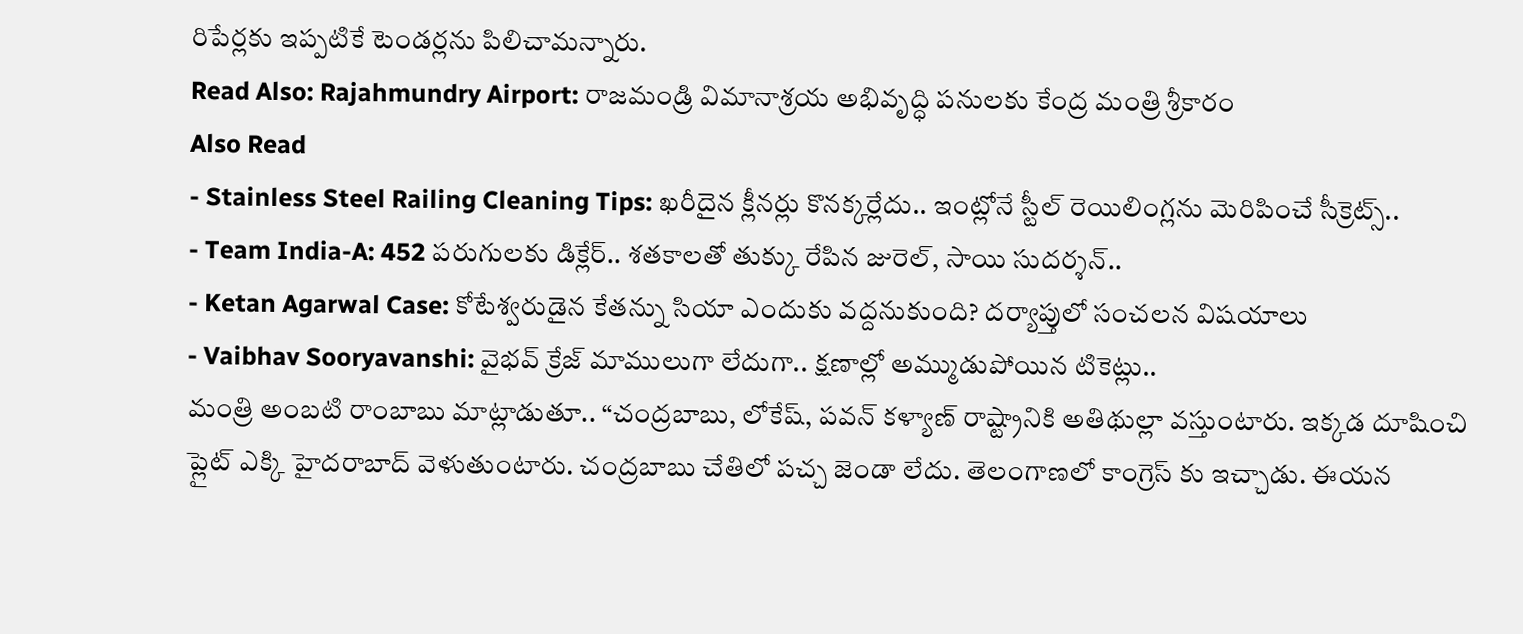రిపేర్లకు ఇప్పటికే టెండర్లను పిలిచామన్నారు.
Read Also: Rajahmundry Airport: రాజమండ్రి విమానాశ్రయ అభివృద్ధి పనులకు కేంద్ర మంత్రి శ్రీకారం
Also Read
- Stainless Steel Railing Cleaning Tips: ఖరీదైన క్లీనర్లు కొనక్కర్లేదు.. ఇంట్లోనే స్టీల్ రెయిలింగ్లను మెరిపించే సీక్రెట్స్..
- Team India-A: 452 పరుగులకు డిక్లేర్.. శతకాలతో తుక్కు రేపిన జురెల్, సాయి సుదర్శన్..
- Ketan Agarwal Case: కోటేశ్వరుడైన కేతన్ను సియా ఎందుకు వద్దనుకుంది? దర్యాప్తులో సంచలన విషయాలు
- Vaibhav Sooryavanshi: వైభవ్ క్రేజ్ మాములుగా లేదుగా.. క్షణాల్లో అమ్ముడుపోయిన టికెట్లు..
మంత్రి అంబటి రాంబాబు మాట్లాడుతూ.. “చంద్రబాబు, లోకేష్, పవన్ కళ్యాణ్ రాష్ట్రానికి అతిథుల్లా వస్తుంటారు. ఇక్కడ దూషించి ప్లైట్ ఎక్కి హైదరాబాద్ వెళుతుంటారు. చంద్రబాబు చేతిలో పచ్చ జెండా లేదు. తెలంగాణలో కాంగ్రెస్ కు ఇచ్చాడు. ఈయన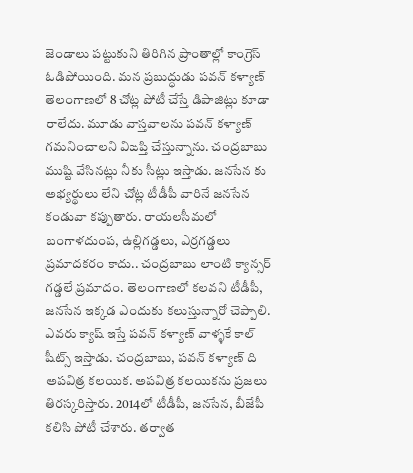జెండాలు పట్టుకుని తిరిగిన ప్రాంతాల్లో కాంగ్రెస్ ఓడిపోయింది. మన ప్రబుద్ధుడు పవన్ కళ్యాణ్ తెలంగాణలో 8 చోట్ల పోటీ చేస్తే డిపాజిట్లు కూడా రాలేదు. మూడు వాస్తవాలను పవన్ కళ్యాణ్ గమనించాలని విఙప్తి చేస్తున్నాను. చంద్రబాబు ముష్టి వేసినట్లు నీకు సీట్లు ఇస్తాడు. జనసేన కు అభ్యర్థులు లేని చోట్ల టీడీపీ వారినే జనసేన కండువా కప్పుతారు. రాయలసీమలో బంగాళదుంప, ఉల్లిగడ్డలు, ఎర్రగడ్డలు ప్రమాదకరం కాదు.. చంద్రబాబు లాంటి క్యాన్సర్ గడ్డలే ప్రమాదం. తెలంగాణలో కలవని టీడీపీ, జనసేన ఇక్కడ ఎందుకు కలుస్తున్నారో చెప్పాలి. ఎవరు క్యాష్ ఇస్తే పవన్ కళ్యాణ్ వాళ్ళకే కాల్ షీట్స్ ఇస్తాడు. చంద్రబాబు, పవన్ కళ్యాణ్ ది అపవిత్ర కలయిక. అపవిత్ర కలయికను ప్రజలు తిరస్కరిస్తారు. 2014లో టీడీపీ, జనసేన, బీజేపీ కలిసి పోటీ చేశారు. తర్వాత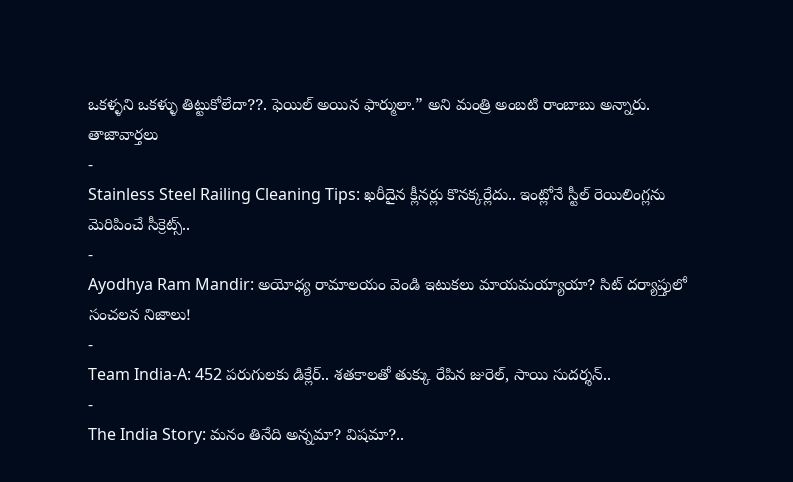ఒకళ్ళని ఒకళ్ళు తిట్టుకోలేదా??. ఫెయిల్ అయిన ఫార్ములా.” అని మంత్రి అంబటి రాంబాబు అన్నారు.
తాజావార్తలు
-
Stainless Steel Railing Cleaning Tips: ఖరీదైన క్లీనర్లు కొనక్కర్లేదు.. ఇంట్లోనే స్టీల్ రెయిలింగ్లను మెరిపించే సీక్రెట్స్..
-
Ayodhya Ram Mandir: అయోధ్య రామాలయం వెండి ఇటుకలు మాయమయ్యాయా? సిట్ దర్యాప్తులో సంచలన నిజాలు!
-
Team India-A: 452 పరుగులకు డిక్లేర్.. శతకాలతో తుక్కు రేపిన జురెల్, సాయి సుదర్శన్..
-
The India Story: మనం తినేది అన్నమా? విషమా?..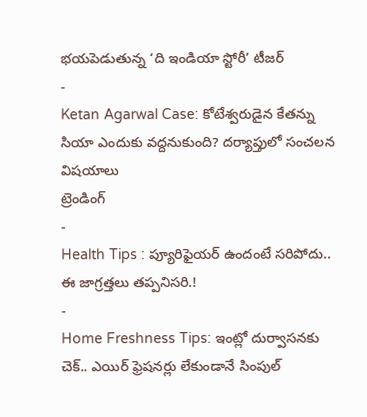భయపెడుతున్న ‘ది ఇండియా స్టోరీ’ టీజర్
-
Ketan Agarwal Case: కోటేశ్వరుడైన కేతన్ను సియా ఎందుకు వద్దనుకుంది? దర్యాప్తులో సంచలన విషయాలు
ట్రెండింగ్
-
Health Tips : ప్యూరిఫైయర్ ఉందంటే సరిపోదు.. ఈ జాగ్రత్తలు తప్పనిసరి.!
-
Home Freshness Tips: ఇంట్లో దుర్వాసనకు చెక్.. ఎయిర్ ఫ్రెషనర్లు లేకుండానే సింపుల్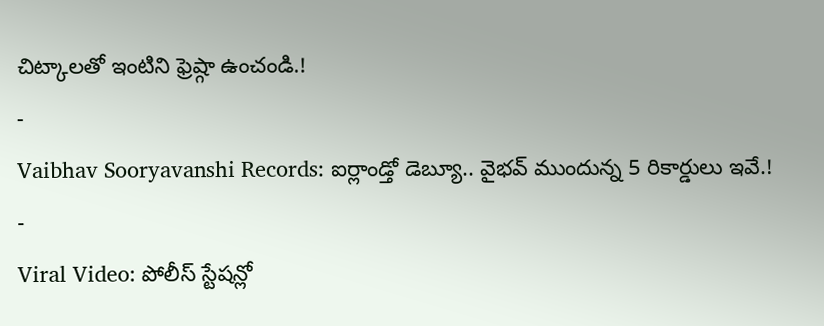చిట్కాలతో ఇంటిని ఫ్రెష్గా ఉంచండి.!
-
Vaibhav Sooryavanshi Records: ఐర్లాండ్తో డెబ్యూ.. వైభవ్ ముందున్న 5 రికార్డులు ఇవే.!
-
Viral Video: పోలీస్ స్టేషన్లో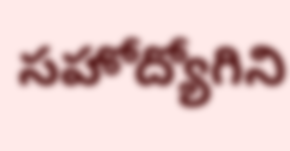సహోద్యోగిని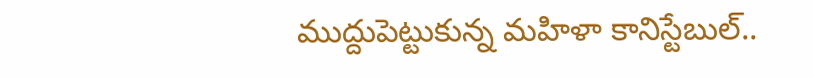ముద్దుపెట్టుకున్న మహిళా కానిస్టేబుల్..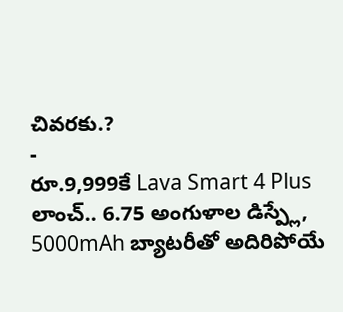చివరకు.?
-
రూ.9,999కే Lava Smart 4 Plus లాంచ్.. 6.75 అంగుళాల డిస్ప్లే, 5000mAh బ్యాటరీతో అదిరిపోయే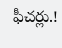ఫీచర్లు.!